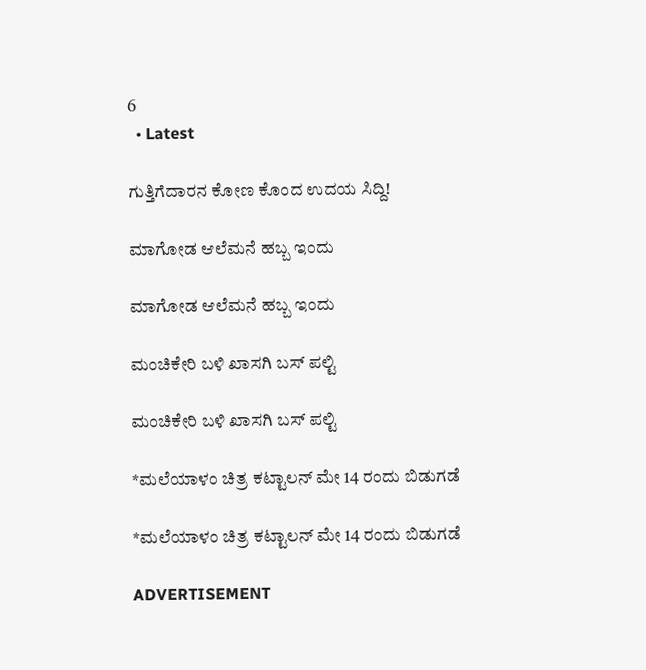6
  • Latest

ಗುತ್ತಿಗೆದಾರನ ಕೋಣ ಕೊಂದ ಉದಯ ಸಿದ್ದಿ!

ಮಾಗೋಡ ಆಲೆಮನೆ ಹಬ್ಬ ಇಂದು

ಮಾಗೋಡ ಆಲೆಮನೆ ಹಬ್ಬ ಇಂದು

ಮಂಚಿಕೇರಿ‌ ಬಳಿ ಖಾಸಗಿ ಬಸ್ ಪಲ್ಟಿ

ಮಂಚಿಕೇರಿ‌ ಬಳಿ ಖಾಸಗಿ ಬಸ್ ಪಲ್ಟಿ

*ಮಲೆಯಾಳಂ ಚಿತ್ರ ಕಟ್ಟಾಲನ್ ಮೇ 14 ರಂದು ಬಿಡುಗಡೆ

*ಮಲೆಯಾಳಂ ಚಿತ್ರ ಕಟ್ಟಾಲನ್ ಮೇ 14 ರಂದು ಬಿಡುಗಡೆ

ADVERTISEMENT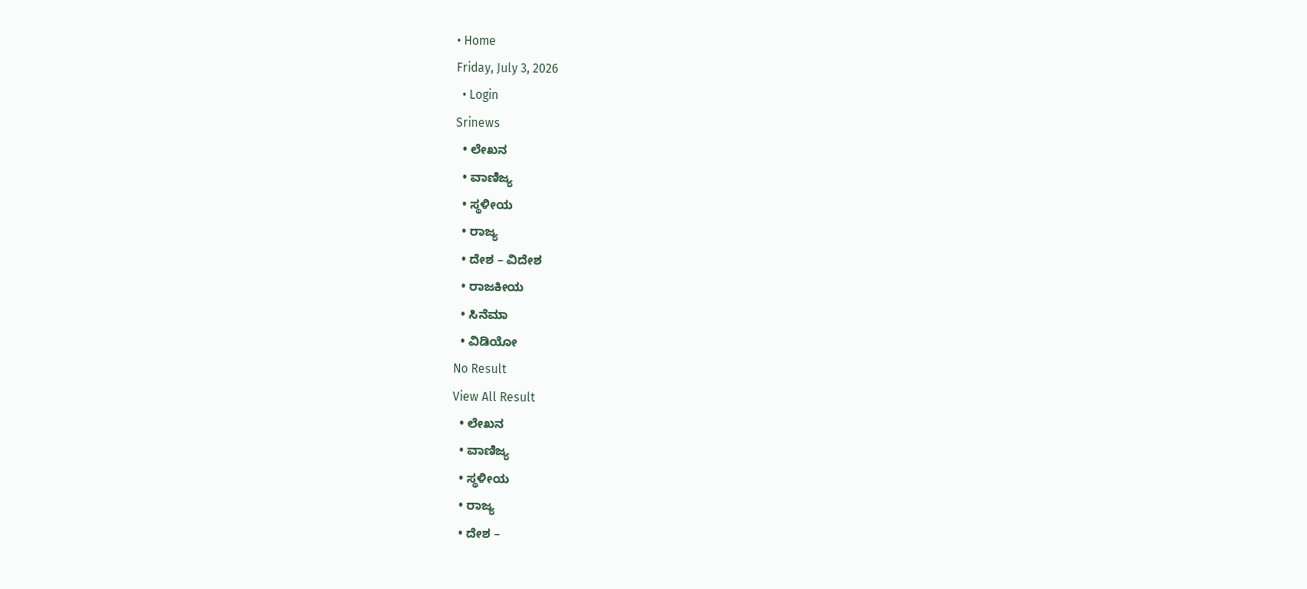• Home
Friday, July 3, 2026
  • Login
Srinews
  • ಲೇಖನ
  • ವಾಣಿಜ್ಯ
  • ಸ್ಥಳೀಯ
  • ರಾಜ್ಯ
  • ದೇಶ – ವಿದೇಶ
  • ರಾಜಕೀಯ
  • ಸಿನೆಮಾ
  • ವಿಡಿಯೋ
No Result
View All Result
  • ಲೇಖನ
  • ವಾಣಿಜ್ಯ
  • ಸ್ಥಳೀಯ
  • ರಾಜ್ಯ
  • ದೇಶ –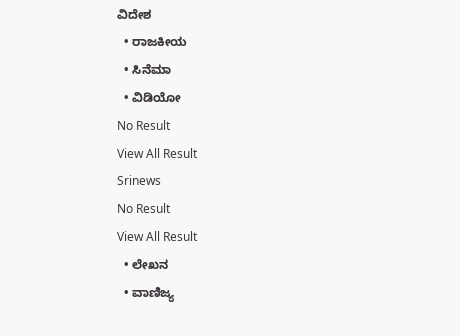ವಿದೇಶ
  • ರಾಜಕೀಯ
  • ಸಿನೆಮಾ
  • ವಿಡಿಯೋ
No Result
View All Result
Srinews
No Result
View All Result
  • ಲೇಖನ
  • ವಾಣಿಜ್ಯ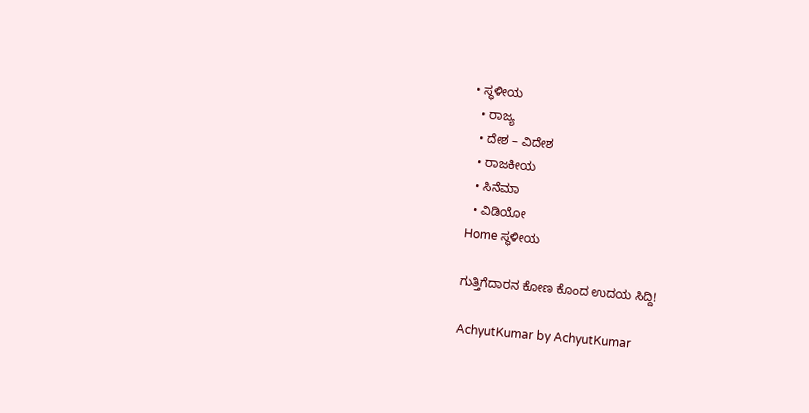• ಸ್ಥಳೀಯ
  • ರಾಜ್ಯ
  • ದೇಶ – ವಿದೇಶ
  • ರಾಜಕೀಯ
  • ಸಿನೆಮಾ
  • ವಿಡಿಯೋ
Home ಸ್ಥಳೀಯ

ಗುತ್ತಿಗೆದಾರನ ಕೋಣ ಕೊಂದ ಉದಯ ಸಿದ್ದಿ!

AchyutKumar by AchyutKumar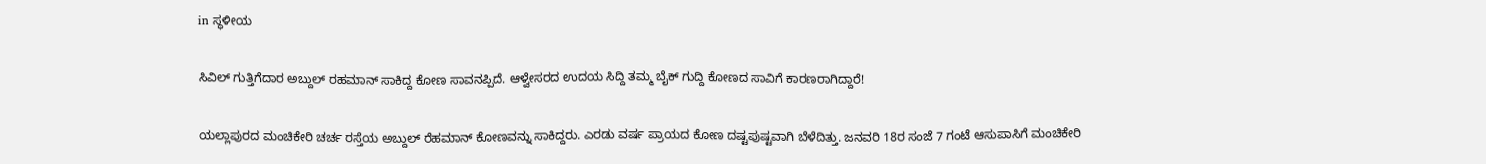in ಸ್ಥಳೀಯ

ಸಿವಿಲ್ ಗುತ್ತಿಗೆದಾರ ಅಬ್ದುಲ್ ರಹಮಾನ್ ಸಾಕಿದ್ದ ಕೋಣ ಸಾವನಪ್ಪಿದೆ. ಆಳ್ವೇಸರದ ಉದಯ ಸಿದ್ದಿ ತಮ್ಮ ಬೈಕ್ ಗುದ್ದಿ ಕೋಣದ ಸಾವಿಗೆ ಕಾರಣರಾಗಿದ್ದಾರೆ!

ಯಲ್ಲಾಪುರದ ಮಂಚಿಕೇರಿ ಚರ್ಚ ರಸ್ತೆಯ ಅಬ್ದುಲ್ ರೆಹಮಾನ್ ಕೋಣವನ್ನು ಸಾಕಿದ್ದರು. ಎರಡು ವರ್ಷ ಪ್ರಾಯದ ಕೋಣ ದಷ್ಟಪುಷ್ಟವಾಗಿ ಬೆಳೆದಿತ್ತು. ಜನವರಿ 18ರ ಸಂಜೆ 7 ಗಂಟೆ ಆಸುಪಾಸಿಗೆ ಮಂಚಿಕೇರಿ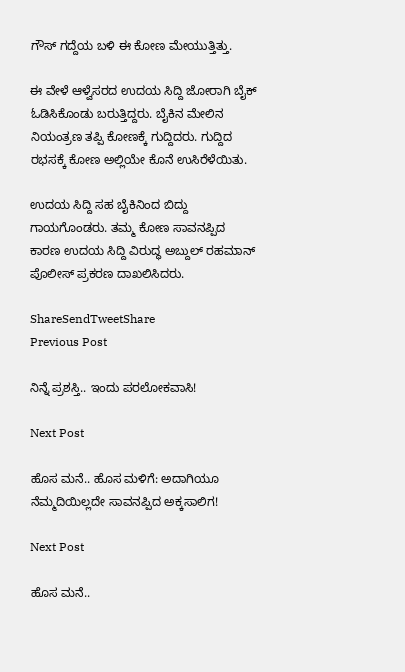ಗೌಸ್ ಗದ್ದೆಯ ಬಳಿ ಈ ಕೋಣ ಮೇಯುತ್ತಿತ್ತು.

ಈ ವೇಳೆ ಆಳ್ವೆಸರದ ಉದಯ ಸಿದ್ದಿ ಜೋರಾಗಿ ಬೈಕ್ ಓಡಿಸಿಕೊಂಡು ಬರುತ್ತಿದ್ದರು. ಬೈಕಿನ ಮೇಲಿನ ನಿಯಂತ್ರಣ ತಪ್ಪಿ ಕೋಣಕ್ಕೆ ಗುದ್ದಿದರು. ಗುದ್ದಿದ ರಭಸಕ್ಕೆ ಕೋಣ ಅಲ್ಲಿಯೇ ಕೊನೆ ಉಸಿರೆಳೆಯಿತು.

ಉದಯ ಸಿದ್ದಿ ಸಹ ಬೈಕಿನಿಂದ ಬಿದ್ದು ಗಾಯಗೊಂಡರು. ತಮ್ಮ ಕೋಣ ಸಾವನಪ್ಪಿದ ಕಾರಣ ಉದಯ ಸಿದ್ದಿ ವಿರುದ್ಧ ಅಬ್ದುಲ್ ರಹಮಾನ್ ಪೊಲೀಸ್ ಪ್ರಕರಣ ದಾಖಲಿಸಿದರು.

ShareSendTweetShare
Previous Post

ನಿನ್ನೆ ಪ್ರಶಸ್ತಿ.. ಇಂದು ಪರಲೋಕವಾಸಿ!

Next Post

ಹೊಸ ಮನೆ.. ಹೊಸ ಮಳಿಗೆ: ಅದಾಗಿಯೂ ನೆಮ್ಮದಿಯಿಲ್ಲದೇ ಸಾವನಪ್ಪಿದ ಅಕ್ಕಸಾಲಿಗ!

Next Post

ಹೊಸ ಮನೆ..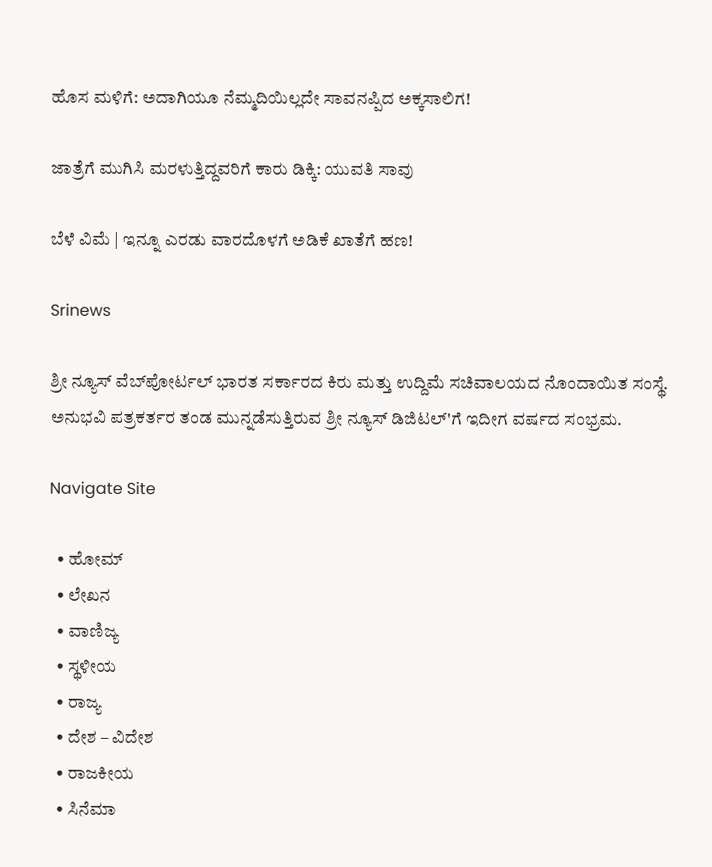ಹೊಸ ಮಳಿಗೆ: ಅದಾಗಿಯೂ ನೆಮ್ಮದಿಯಿಲ್ಲದೇ ಸಾವನಪ್ಪಿದ ಅಕ್ಕಸಾಲಿಗ!

ಜಾತ್ರೆಗೆ ಮುಗಿಸಿ ಮರಳುತ್ತಿದ್ದವರಿಗೆ ಕಾರು ಡಿಕ್ಕಿ: ಯುವತಿ ಸಾವು

ಬೆಳೆ ವಿಮೆ | ಇನ್ನೂ ಎರಡು ವಾರದೊಳಗೆ ಅಡಿಕೆ ಖಾತೆಗೆ ಹಣ!

Srinews

ಶ್ರೀ ನ್ಯೂಸ್ ವೆಬ್‌ಪೋರ್ಟಲ್ ಭಾರತ ಸರ್ಕಾರದ ಕಿರು ಮತ್ತು ಉದ್ದಿಮೆ ಸಚಿವಾಲಯದ ನೊಂದಾಯಿತ ಸಂಸ್ಥೆ. ಅನುಭವಿ ಪತ್ರಕರ್ತರ ತಂಡ ಮುನ್ನಡೆಸುತ್ತಿರುವ ಶ್ರೀ ನ್ಯೂಸ್ ಡಿಜಿಟಲ್'ಗೆ ಇದೀಗ ವರ್ಷದ ಸಂಭ್ರಮ.

Navigate Site

  • ಹೋಮ್
  • ಲೇಖನ
  • ವಾಣಿಜ್ಯ
  • ಸ್ಥಳೀಯ
  • ರಾಜ್ಯ
  • ದೇಶ – ವಿದೇಶ
  • ರಾಜಕೀಯ
  • ಸಿನೆಮಾ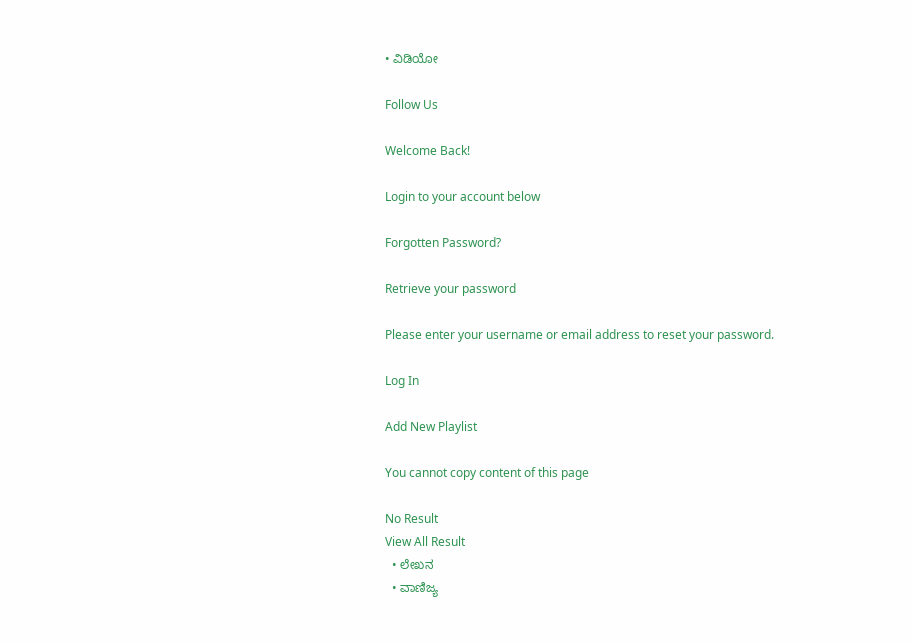• ವಿಡಿಯೋ

Follow Us

Welcome Back!

Login to your account below

Forgotten Password?

Retrieve your password

Please enter your username or email address to reset your password.

Log In

Add New Playlist

You cannot copy content of this page

No Result
View All Result
  • ಲೇಖನ
  • ವಾಣಿಜ್ಯ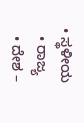• ಸ್ಥಳೀಯ
  • ರಾಜ್ಯ
  • ದೇಶ –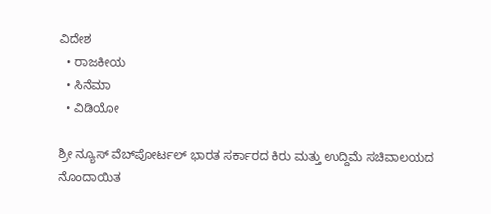ವಿದೇಶ
  • ರಾಜಕೀಯ
  • ಸಿನೆಮಾ
  • ವಿಡಿಯೋ

ಶ್ರೀ ನ್ಯೂಸ್ ವೆಬ್‌ಪೋರ್ಟಲ್ ಭಾರತ ಸರ್ಕಾರದ ಕಿರು ಮತ್ತು ಉದ್ದಿಮೆ ಸಚಿವಾಲಯದ ನೊಂದಾಯಿತ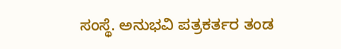ಸಂಸ್ಥೆ. ಅನುಭವಿ ಪತ್ರಕರ್ತರ ತಂಡ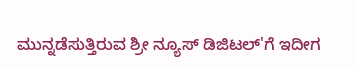ಮುನ್ನಡೆಸುತ್ತಿರುವ ಶ್ರೀ ನ್ಯೂಸ್ ಡಿಜಿಟಲ್'ಗೆ ಇದೀಗ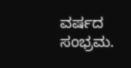ವರ್ಷದ ಸಂಭ್ರಮ.